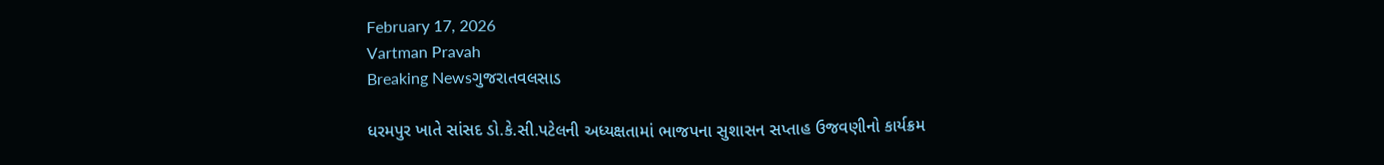February 17, 2026
Vartman Pravah
Breaking Newsગુજરાતવલસાડ

ધરમપુર ખાતે સાંસદ ડો.કે.સી.પટેલની અધ્‍યક્ષતામાં ભાજપના સુશાસન સપ્‍તાહ ઉજવણીનો કાર્યક્રમ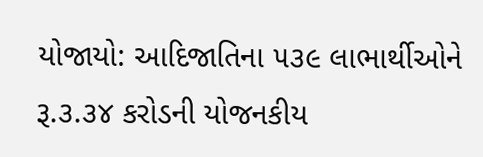યોજાયો: આદિજાતિના ૫૩૯ લાભાર્થીઓને રૂ.૩.૩૪ કરોડની યોજનકીય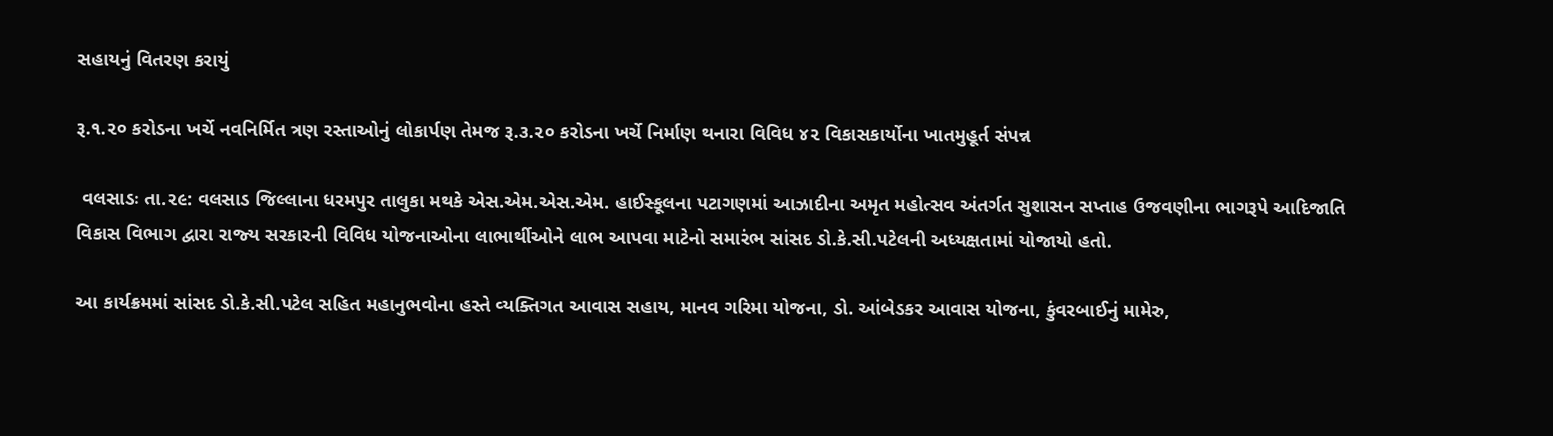સહાયનું વિતરણ કરાયું

રૂ.૧.૨૦ કરોડના ખર્ચે નવનિર્મિત ત્રણ રસ્‍તાઓનું લોકાર્પણ તેમજ રૂ.૩.૨૦ કરોડના ખર્ચે નિર્માણ થનારા વિવિધ ૪૨ વિકાસકાર્યોના ખાતમુહૂર્ત સંપન્ન

 વલસાડઃ તા.૨૯: વલસાડ જિલ્લાના ધરમપુર તાલુકા મથકે એસ.એમ.એસ.એમ. હાઈસ્‍કૂલના પટાગણમાં આઝાદીના અમૃત મહોત્‍સવ અંતર્ગત સુશાસન સપ્‍તાહ ઉજવણીના ભાગરૂપે આદિજાતિ વિકાસ વિભાગ દ્વારા રાજ્‍ય સરકારની વિવિધ યોજનાઓના લાભાર્થીઓને લાભ આપવા માટેનો સમારંભ સાંસદ ડો.કે.સી.પટેલની અધ્‍યક્ષતામાં યોજાયો હતો.

આ કાર્યક્રમમાં સાંસદ ડો.કે.સી.પટેલ સહિત મહાનુભવોના હસ્‍તે વ્‍યક્‍તિગત આવાસ સહાય, માનવ ગરિમા યોજના, ડો. આંબેડકર આવાસ યોજના, કુંવરબાઈનું મામેરુ,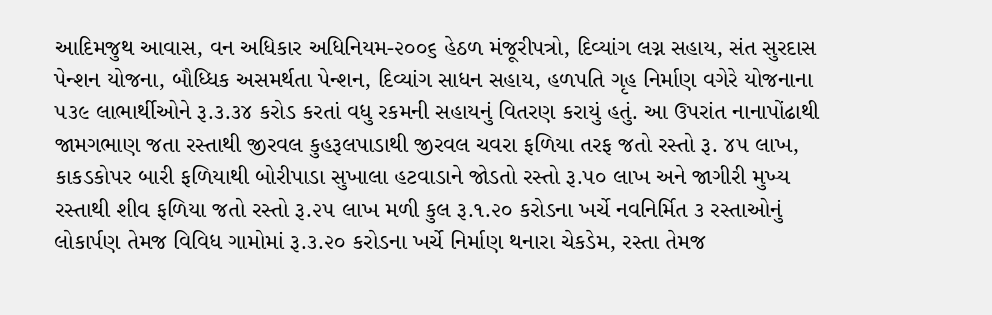આદિમજુથ આવાસ, વન અધિકાર અધિનિયમ-૨૦૦૬ હેઠળ મંજૂરીપત્રો, દિવ્‍યાંગ લગ્ન સહાય, સંત સુરદાસ પેન્‍શન યોજના, બૌધ્‍ધિક અસમર્થતા પેન્‍શન, દિવ્‍યાંગ સાધન સહાય, હળપતિ ગૃહ નિર્માણ વગેરે યોજનાના ૫૩૯ લાભાર્થીઓને રૂ.૩.૩૪ કરોડ કરતાં વધુ રકમની સહાયનું વિતરણ કરાયું હતું. આ ઉપરાંત નાનાપોંઢાથી જામગભાણ જતા રસ્‍તાથી જીરવલ કુહરૂલપાડાથી જીરવલ ચવરા ફળિયા તરફ જતો રસ્‍તો રૂ. ૪૫ લાખ, કાકડકોપર બારી ફળિયાથી બોરીપાડા સુખાલા હટવાડાને જોડતો રસ્‍તો રૂ.૫૦ લાખ અને જાગીરી મુખ્‍ય રસ્‍તાથી શીવ ફળિયા જતો રસ્‍તો રૂ.૨૫ લાખ મળી કુલ રૂ.૧.૨૦ કરોડના ખર્ચે નવનિર્મિત ૩ રસ્‍તાઓનું લોકાર્પણ તેમજ વિવિધ ગામોમાં રૂ.૩.૨૦ કરોડના ખર્ચે નિર્માણ થનારા ચેકડેમ, રસ્‍તા તેમજ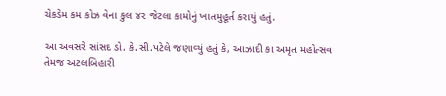ચેકડેમ કમ કોઝ વેના કુલ ૪૨ જેટલા કામોનું ખાતમુહૂર્ત કરાયું હતું.

આ અવસરે સાંસદ ડો. કે.સી.પટેલે જણાવ્‍યું હતું કે, આઝાદી કા અમૃત મહોત્‍સવ તેમજ અટલબિહારી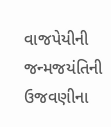વાજપેયીની જન્‍મજયંતિની ઉજવણીના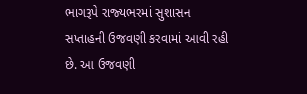ભાગરૂપે રાજ્‍યભરમાં સુશાસન સપ્‍તાહની ઉજવણી કરવામાં આવી રહી છે. આ ઉજવણી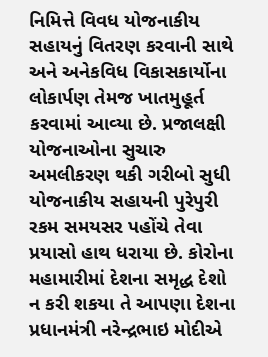નિમિત્તે વિવધ યોજનાકીય સહાયનું વિતરણ કરવાની સાથે અને અનેકવિધ વિકાસકાર્યોના લોકાર્પણ તેમજ ખાતમુહૂર્ત કરવામાં આવ્‍યા છે. પ્રજાલક્ષી યોજનાઓના સુચારુ અમલીકરણ થકી ગરીબો સુધી યોજનાકીય સહાયની પુરેપુરી રકમ સમયસર પહોંચે તેવા પ્રયાસો હાથ ધરાયા છે. કોરોના મહામારીમાં દેશના સમૃદ્ધ દેશો ન કરી શકયા તે આપણા દેશના પ્રધાનમંત્રી નરેન્‍દ્રભાઇ મોદીએ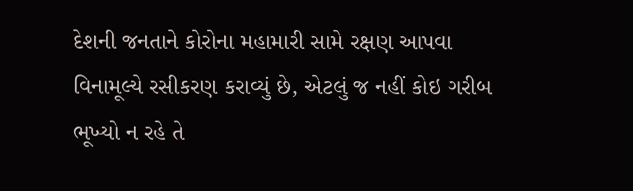દેશની જનતાને કોરોના મહામારી સામે રક્ષણ આપવા વિનામૂલ્‍યે રસીકરણ કરાવ્‍યું છે, એટલું જ નહીં કોઇ ગરીબ ભૂખ્‍યો ન રહે તે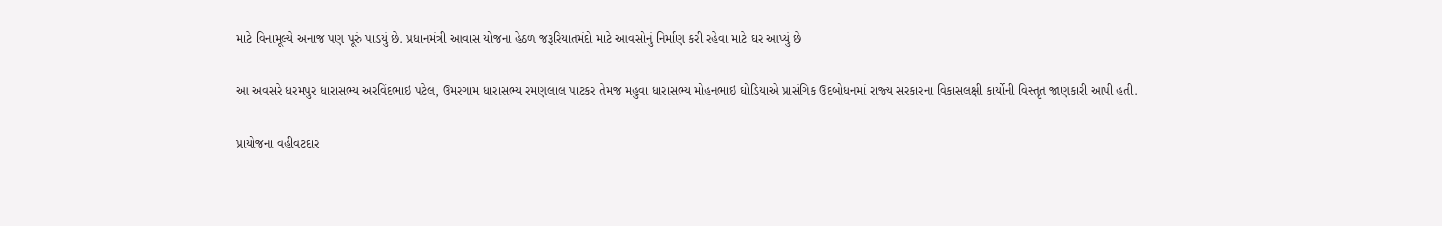માટે વિનામૂલ્‍યે અનાજ પણ પૂરું પાડયું છે. પ્રધાનમંત્રી આવાસ યોજના હેઠળ જરૂરિયાતમંદો માટે આવસોનું નિર્માણ કરી રહેવા માટે ઘર આપ્‍યું છે

આ અવસરે ધરમપુર ધારાસભ્‍ય અરવિંદભાઇ પટેલ, ઉમરગામ ધારાસભ્‍ય રમણલાલ પાટકર તેમજ મહુવા ધારાસભ્‍ય મોહનભાઇ ઘોડિયાએ પ્રાસંગિક ઉદબોધનમાં રાજ્‍ય સરકારના વિકાસલક્ષી કાર્યોની વિસ્‍તૃત જાણકારી આપી હતી.

પ્રાયોજના વહીવટદાર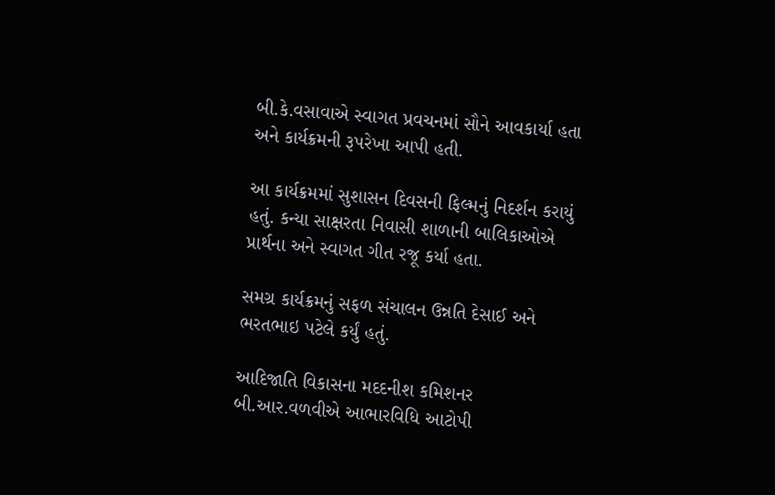બી.કે.વસાવાએ સ્‍વાગત પ્રવચનમાં સૌને આવકાર્યા હતા અને કાર્યક્રમની રૂપરેખા આપી હતી.

આ કાર્યક્રમમાં સુશાસન દિવસની ફિલ્‍મનું નિદર્શન કરાયું હતું. કન્યા સાક્ષરતા નિવાસી શાળાની બાલિકાઓએ પ્રાર્થના અને સ્‍વાગત ગીત રજૂ કર્યા હતા.

સમગ્ર કાર્યક્રમનું સફળ સંચાલન ઉન્નતિ દેસાઈ અને ભરતભાઇ પટેલે કર્યું હતું.

આદિજાતિ વિકાસના મદદનીશ કમિશનર બી.આર.વળવીએ આભારવિધિ આટોપી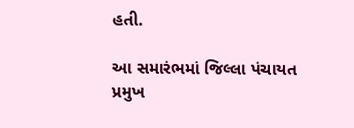હતી.

આ સમારંભમાં જિલ્લા પંચાયત પ્રમુખ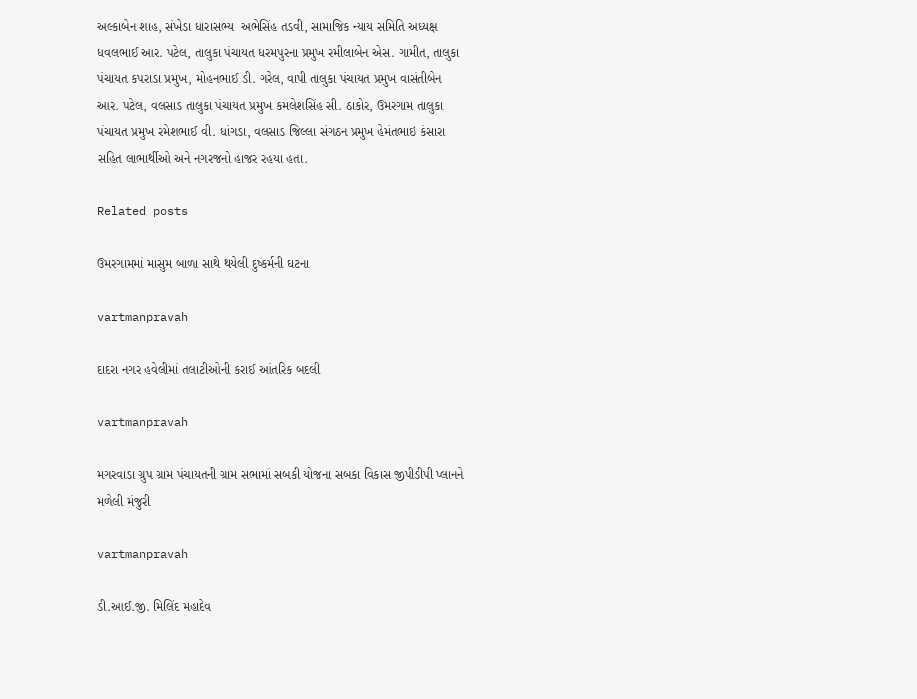અલ્‍કાબેન શાહ, સંખેડા ધારાસભ્‍ય  અભેસિંહ તડવી, સામાજિક ન્‍યાય સમિતિ અધ્‍યક્ષ ધવલભાઈ આર. પટેલ, તાલુકા પંચાયત ધરમપુરના પ્રમુખ રમીલાબેન એસ. ગામીત, તાલુકા પંચાયત કપરાડા પ્રમુખ, મોહનભાઈ ડી. ગરેલ, વાપી તાલુકા પંચાયત પ્રમુખ વાસંતીબેન આર. પટેલ, વલસાડ તાલુકા પંચાયત પ્રમુખ કમલેશસિંહ સી. ઠાકોર, ઉમરગામ તાલુકા પંચાયત પ્રમુખ રમેશભાઈ વી. ધાંગડા, વલસાડ જિલ્લા સંગઠન પ્રમુખ હેમંતભાઇ કંસારા સહિત લાભાર્થીઓ અને નગરજનો હાજર રહયા હતા.

Related posts

ઉમરગામમાં માસુમ બાળા સાથે થયેલી દુષ્‍કર્મની ઘટના

vartmanpravah

દાદરા નગર હવેલીમાં તલાટીઓની કરાઈ આંતરિક બદલી

vartmanpravah

મગરવાડા ગ્રુપ ગ્રામ પંચાયતની ગ્રામ સભામાં સબકી યોજના સબકા વિકાસ જીપીડીપી પ્‍લાનને મળેલી મંજુરી

vartmanpravah

ડી.આઈ.જી. મિલિંદ મહાદેવ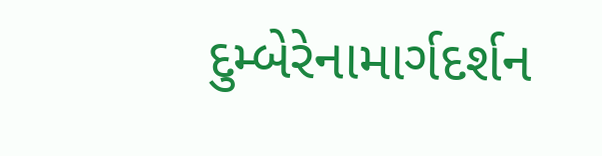દુમ્‍બેરેનામાર્ગદર્શન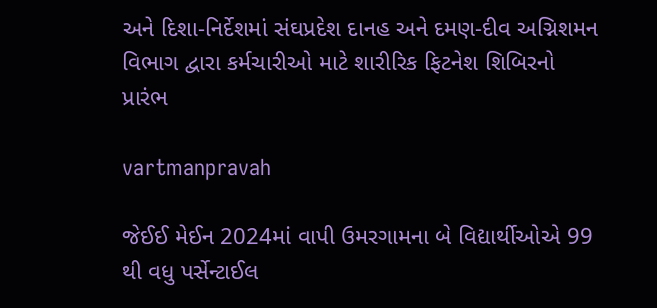અને દિશા-નિર્દેશમાં સંઘપ્રદેશ દાનહ અને દમણ-દીવ અગ્નિશમન વિભાગ દ્વારા કર્મચારીઓ માટે શારીરિક ફિટનેશ શિબિરનો પ્રારંભ

vartmanpravah

જેઈઈ મેઈન 2024માં વાપી ઉમરગામના બે વિદ્યાર્થીઓએ 99 થી વધુ પર્સેન્‍ટાઈલ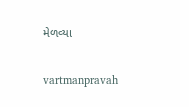મેળવ્‍યા

vartmanpravah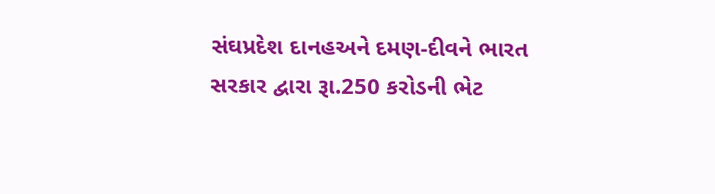સંઘપ્રદેશ દાનહઅને દમણ-દીવને ભારત સરકાર દ્વારા રૂા.250 કરોડની ભેટ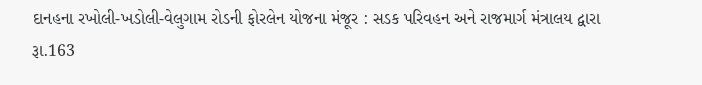દાનહના રખોલી-ખડોલી-વેલુગામ રોડની ફોરલેન યોજના મંજૂર : સડક પરિવહન અને રાજમાર્ગ મંત્રાલય દ્વારા રૂા.163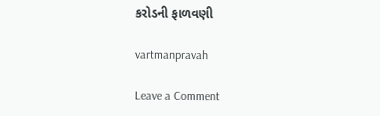કરોડની ફાળવણી

vartmanpravah

Leave a Comment